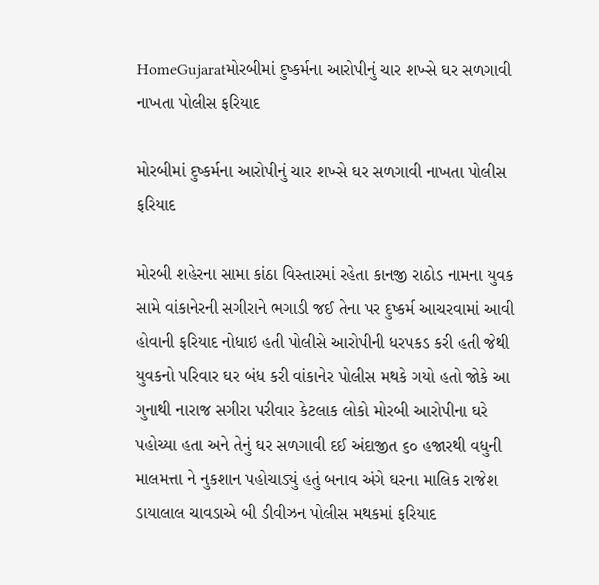HomeGujaratમોરબીમાં દુષ્કર્મના આરોપીનું ચાર શખ્સે ઘર સળગાવી નાખતા પોલીસ ફરિયાદ

મોરબીમાં દુષ્કર્મના આરોપીનું ચાર શખ્સે ઘર સળગાવી નાખતા પોલીસ ફરિયાદ

મોરબી શહેરના સામા કાંઠા વિસ્તારમાં રહેતા કાનજી રાઠોડ નામના યુવક સામે વાંકાનેરની સગીરાને ભગાડી જઈ તેના પર દુષ્કર્મ આચરવામાં આવી હોવાની ફરિયાદ નોધાઇ હતી પોલીસે આરોપીની ધરપકડ કરી હતી જેથી યુવકનો પરિવાર ઘર બંધ કરી વાંકાનેર પોલીસ મથકે ગયો હતો જોકે આ ગુનાથી નારાજ સગીરા પરીવાર કેટલાક લોકો મોરબી આરોપીના ઘરે પહોચ્યા હતા અને તેનું ઘર સળગાવી દઈ અંદાજીત ૬૦ હજારથી વધુની માલમત્તા ને નુકશાન પહોચાડ્યું હતું બનાવ અંગે ઘરના માલિક રાજેશ ડાયાલાલ ચાવડાએ બી ડીવીઝન પોલીસ મથકમાં ફરિયાદ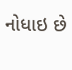નોધાઇ છે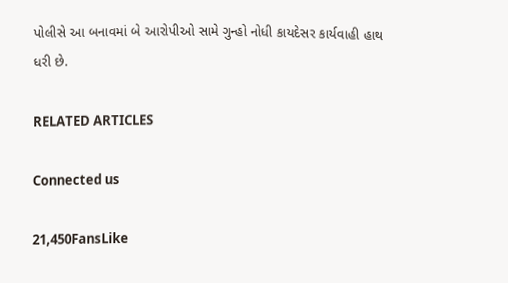પોલીસે આ બનાવમાં બે આરોપીઓ સામે ગુન્હો નોધી કાયદેસર કાર્યવાહી હાથ ધરી છે.

RELATED ARTICLES

Connected us

21,450FansLike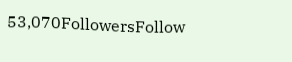53,070FollowersFollow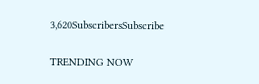3,620SubscribersSubscribe

TRENDING NOW